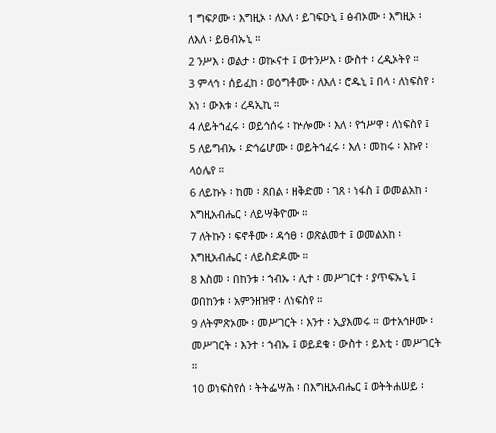1 ግፍዖሙ ፡ እግዚኦ ፡ ለእለ ፡ ይገፍዑኒ ፤ ፅብኦሙ ፡ እግዚኦ ፡ ለእለ ፡ ይፀብኡኒ ።
2 ንሥእ ፡ ወልታ ፡ ወኲናተ ፤ ወተንሥእ ፡ ውስተ ፡ ረዲኦትየ ።
3 ምላኅ ፡ ሰይፈከ ፡ ወዕግቶሙ ፡ ለእለ ፡ ሮዱኒ ፤ በላ ፡ ለነፍስየ ፡ አነ ፡ ውእቱ ፡ ረዳኢኪ ።
4 ለይትኀፈሩ ፡ ወይኅሰሩ ፡ ኵሎሙ ፡ እለ ፡ የኀሥዋ ፡ ለነፍስየ ፤
5 ለይግብኡ ፡ ድኅሬሆሙ ፡ ወይትኀፈሩ ፡ እለ ፡ መከሩ ፡ እኩየ ፡ ላዕሌየ ።
6 ለይኩኑ ፡ ከመ ፡ ጸበል ፡ ዘቅድመ ፡ ገጸ ፡ ነፋስ ፤ ወመልአከ ፡ እግዚአብሔር ፡ ለይሣቅዮሙ ።
7 ለትኩን ፡ ፍኖቶሙ ፡ ዳኅፀ ፡ ወጽልመተ ፤ ወመልአከ ፡ እግዚአብሔር ፡ ለይስድዶሙ ።
8 እስመ ፡ በከንቱ ፡ ኀብኡ ፡ ሊተ ፡ መሥገርተ ፡ ያጥፍኡኒ ፤ ወበከንቱ ፡ አምንዘዝዋ ፡ ለነፍስየ ።
9 ለትምጽኦሙ ፡ መሥገርት ፡ እንተ ፡ ኢያእመሩ ። ወተአኅዞሙ ፡ መሥገርት ፡ እንተ ፡ ኀብኡ ፤ ወይደቁ ፡ ውስተ ፡ ይእቲ ፡ መሥገርት ።
10 ወነፍስየሰ ፡ ትትፌሣሕ ፡ በእግዚአብሔር ፤ ወትትሐሠይ ፡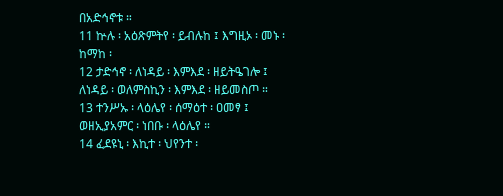በአድኅኖቱ ።
11 ኵሉ ፡ አዕጽምትየ ፡ ይብሉከ ፤ እግዚኦ ፡ መኑ ፡ ከማከ ፡
12 ታድኅኖ ፡ ለነዳይ ፡ እምእደ ፡ ዘይትዔገሎ ፤ ለነዳይ ፡ ወለምስኪን ፡ እምእደ ፡ ዘይመስጦ ።
13 ተንሥኡ ፡ ላዕሌየ ፡ ሰማዕተ ፡ ዐመፃ ፤ ወዘኢያአምር ፡ ነበቡ ፡ ላዕሌየ ።
14 ፈደዩኒ ፡ እኪተ ፡ ህየንተ ፡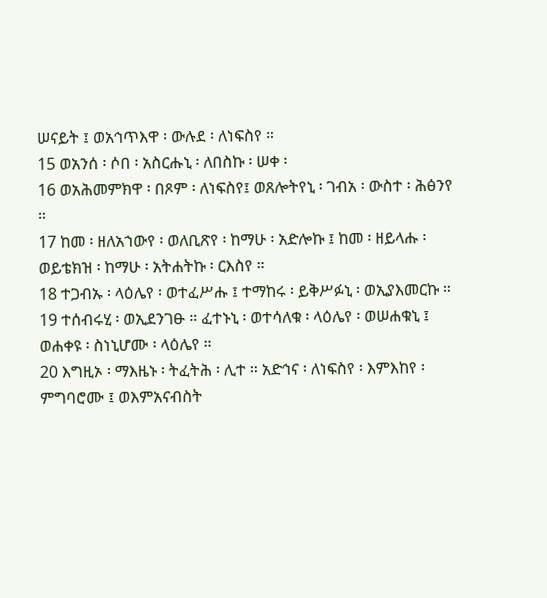ሠናይት ፤ ወአኅጥእዋ ፡ ውሉደ ፡ ለነፍስየ ።
15 ወአንሰ ፡ ሶበ ፡ አስርሑኒ ፡ ለበስኩ ፡ ሠቀ ፡
16 ወአሕመምክዋ ፡ በጾም ፡ ለነፍስየ፤ ወጸሎትየኒ ፡ ገብአ ፡ ውስተ ፡ ሕፅንየ ።
17 ከመ ፡ ዘለአኀውየ ፡ ወለቢጽየ ፡ ከማሁ ፡ አድሎኩ ፤ ከመ ፡ ዘይላሑ ፡ ወይቴክዝ ፡ ከማሁ ፡ አትሐትኩ ፡ ርእስየ ።
18 ተጋብኡ ፡ ላዕሌየ ፡ ወተፈሥሑ ፤ ተማከሩ ፡ ይቅሥፉኒ ፡ ወኢያእመርኩ ።
19 ተሰብሩሂ ፡ ወኢደንገፁ ። ፈተኑኒ ፡ ወተሳለቁ ፡ ላዕሌየ ፡ ወሠሐቁኒ ፤ ወሐቀዩ ፡ ስነኒሆሙ ፡ ላዕሌየ ።
20 እግዚኦ ፡ ማእዜኑ ፡ ትፈትሕ ፡ ሊተ ። አድኅና ፡ ለነፍስየ ፡ እምእከየ ፡ ምግባሮሙ ፤ ወእምአናብስት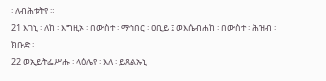፡ ለብሕቱትየ ።
21 እገኒ ፡ ለከ ፡ እግዚኦ ፡ በውስተ ፡ ማኅበር ፡ ዐቢይ ፤ ወእሴብሐከ ፡ በውስተ ፡ ሕዝብ ፡ ክቡድ ፡
22 ወኢይትፌሥሑ ፡ ላዕሌየ ፡ እለ ፡ ይጸልኡኒ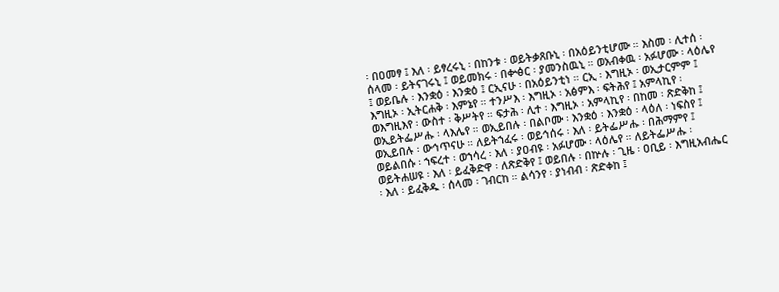፡ በዐመፃ ፤ እለ ፡ ይፃረሩኒ ፡ በከንቱ ፡ ወይትቃጸቡኒ ፡ በአዕይንቲሆሙ ። እስመ ፡ ሊተሰ ፡ ሰላመ ፡ ይትናገሩኒ ፤ ወይመክሩ ፡ በቍፅር ፡ ያመንስዉኒ ። ወአብቀዉ ፡ አፉሆሙ ፡ ላዕሌየ ፤ ወይቤሉ ፡ እንቋዕ ፡ እንቋዕ ፤ ርኢናሁ ፡ በአዕይንቲነ ። ርኢ ፡ እግዚኦ ፡ ወኢታርምም ፤ እግዚኦ ፡ ኢትርሐቅ ፡ እምኔየ ። ተንሥእ ፡ እግዚኦ ፡ አፅምእ ፡ ፍትሕየ ፤ አምላኪየ ፡ ወእግዚእየ ፡ ውስተ ፡ ቅሥትየ ። ፍታሕ ፡ ሊተ ፡ እግዚኦ ፡ አምላኪየ ፡ በከመ ፡ ጽድቅከ ፤ ወኢይትፌሥሑ ፡ ላእሌየ ። ወኢይበሉ ፡ በልቦሙ ፡ እንቋዕ ፡ እንቋዕ ፡ ላዕለ ፡ ነፍስየ ፤ ወኢይበሉ ፡ ውኅጥናሁ ። ለይትኀፈሩ ፡ ወይኅሰሩ ፡ እለ ፡ ይትፌሥሑ ፡ በሕማምየ ፤ ወይልበሱ ፡ ኀፍረተ ፡ ወኀሳረ ፡ እለ ፡ ያዐብዩ ፡ አፉሆሙ ፡ ላዕሌየ ። ለይትፌሥሑ ፡ ወይትሐሠዩ ፡ እለ ፡ ይፈቅድዋ ፡ ለጽድቅየ ፤ ወይበሉ ፡ በኵሉ ፡ ጊዜ ፡ ዐቢይ ፡ እግዚአብሔር ፡ እለ ፡ ይፈቅዱ ፡ ሰላመ ፡ ገብርከ ። ልሳንየ ፡ ያነብብ ፡ ጽድቀከ ፤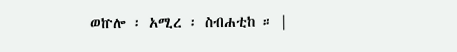ወኵሎ ፡ አሚረ ፡ ስብሐቲከ ። |